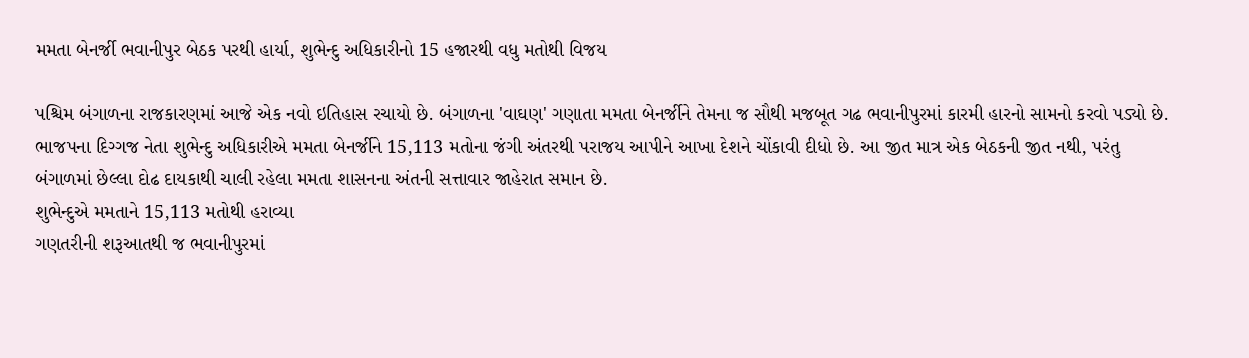મમતા બેનર્જી ભવાનીપુર બેઠક પરથી હાર્યા, શુભેન્દુ અધિકારીનો 15 હજારથી વધુ મતોથી વિજય

પશ્ચિમ બંગાળના રાજકારણમાં આજે એક નવો ઇતિહાસ રચાયો છે. બંગાળના 'વાઘણ' ગણાતા મમતા બેનર્જીને તેમના જ સૌથી મજબૂત ગઢ ભવાનીપુરમાં કારમી હારનો સામનો કરવો પડ્યો છે. ભાજપના દિગ્ગજ નેતા શુભેન્દુ અધિકારીએ મમતા બેનર્જીને 15,113 મતોના જંગી અંતરથી પરાજય આપીને આખા દેશને ચોંકાવી દીધો છે. આ જીત માત્ર એક બેઠકની જીત નથી, પરંતુ બંગાળમાં છેલ્લા દોઢ દાયકાથી ચાલી રહેલા મમતા શાસનના અંતની સત્તાવાર જાહેરાત સમાન છે.
શુભેન્દુએ મમતાને 15,113 મતોથી હરાવ્યા
ગણતરીની શરૂઆતથી જ ભવાનીપુરમાં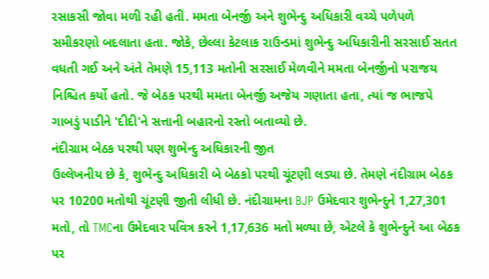રસાકસી જોવા મળી રહી હતી. મમતા બેનર્જી અને શુભેન્દુ અધિકારી વચ્ચે પળેપળે સમીકરણો બદલાતા હતા. જોકે, છેલ્લા કેટલાક રાઉન્ડમાં શુભેન્દુ અધિકારીની સરસાઈ સતત વધતી ગઈ અને અંતે તેમણે 15,113 મતોની સરસાઈ મેળવીને મમતા બેનર્જીનો પરાજય નિશ્ચિત કર્યો હતો. જે બેઠક પરથી મમતા બેનર્જી અજેય ગણાતા હતા, ત્યાં જ ભાજપે ગાબડું પાડીને 'દીદી'ને સત્તાની બહારનો રસ્તો બતાવ્યો છે.
નંદીગ્રામ બેઠક પરથી પણ શુભેન્દુ અધિકારની જીત
ઉલ્લેખનીય છે કે, શુભેન્દુ અધિકારી બે બેઠકો પરથી ચૂંટણી લડ્યા છે. તેમણે નંદીગ્રામ બેઠક પર 10200 મતોથી ચૂંટણી જીતી લીધી છે. નંદીગ્રામના BJP ઉમેદવાર શુભેન્દુને 1,27,301 મતો, તો TMCના ઉમેદવાર પવિત્ર કરને 1,17,636 મતો મળ્યા છે, એટલે કે શુભેન્દુને આ બેઠક પર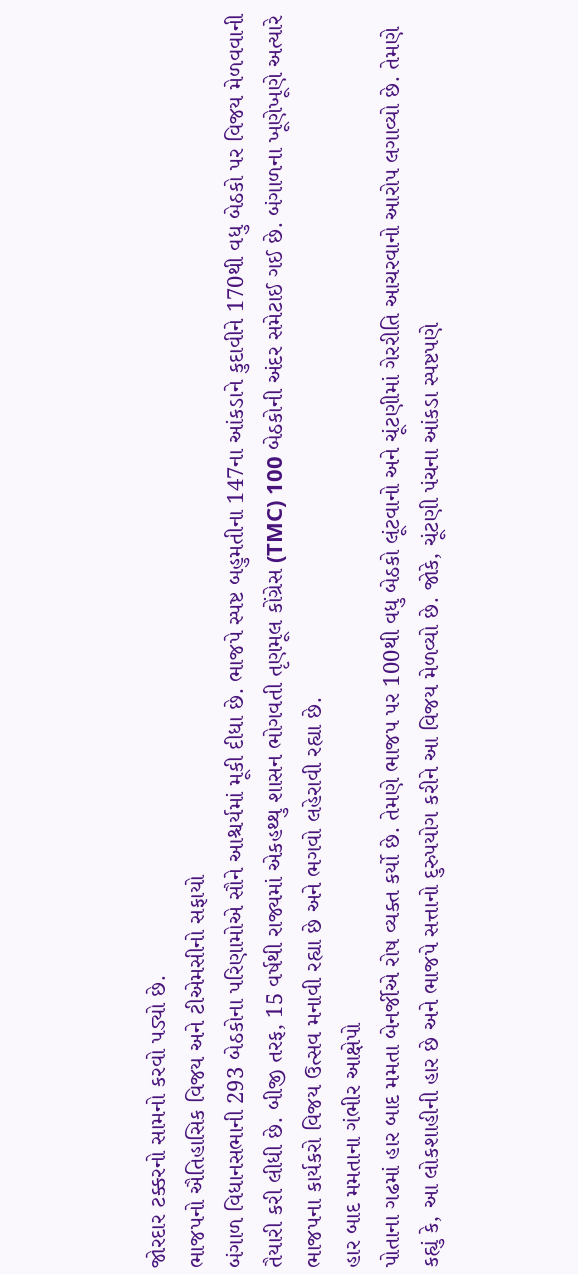જોરદાર ટક્કરનો સામનો કરવો પડ્યો છે.
ભાજપનો ઐતિહાસિક વિજય અને ટીએમસીનો સફાયો
બંગાળ વિધાનસભાની 293 બેઠકોના પરિણામોએ સૌને આશ્ચર્યમાં મૂકી દીધા છે. ભાજપે સ્પષ્ટ બહુમતીના 147ના આંકડાને કુદાવીને 170થી વધુ બેઠકો પર વિજય મેળવવાની તૈયારી કરી લીધી છે. બીજી તરફ, 15 વર્ષથી રાજ્યમાં એકહથ્થુ શાસન ભોગવતી તૃણમૂલ કોંગ્રેસ (TMC) 100 બેઠકોની અંદર સમેટાઈ ગઈ છે. બંગાળના ખૂણેખૂણે અત્યારે ભાજપના કાર્યકરો વિજય ઉત્સવ મનાવી રહ્યા છે અને ભગવો લહેરાવી રહ્યા છે.
હાર બાદ મમતાના ગંભીર આક્ષેપો
પોતાના ગઢમાં હાર બાદ મમતા બેનર્જીએ રોષ વ્યક્ત કર્યો છે. તેમણે ભાજપ પર 100થી વધુ બેઠકો લૂંટવાનો અને ચૂંટણીમાં ગેરરીતિ આચરવાનો આરોપ લગાવ્યો છે. તેમણે કહ્યું કે, આ લોકશાહીની હાર છે અને ભાજપે સત્તાનો દુરુપયોગ કરીને આ વિજય મેળવ્યો છે. જોકે, ચૂંટણી પંચના આંકડા સ્પષ્ટપણે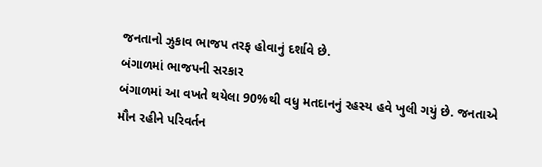જનતાનો ઝુકાવ ભાજપ તરફ હોવાનું દર્શાવે છે.
બંગાળમાં ભાજપની સરકાર
બંગાળમાં આ વખતે થયેલા 90%થી વધુ મતદાનનું રહસ્ય હવે ખુલી ગયું છે. જનતાએ મૌન રહીને પરિવર્તન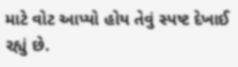માટે વોટ આપ્યો હોય તેવું સ્પષ્ટ દેખાઈ રહ્યું છે.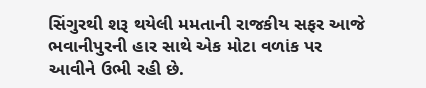સિંગુરથી શરૂ થયેલી મમતાની રાજકીય સફર આજે ભવાનીપુરની હાર સાથે એક મોટા વળાંક પર આવીને ઉભી રહી છે.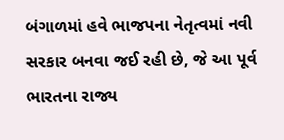બંગાળમાં હવે ભાજપના નેતૃત્વમાં નવી સરકાર બનવા જઈ રહી છે, જે આ પૂર્વ ભારતના રાજ્ય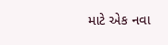માટે એક નવા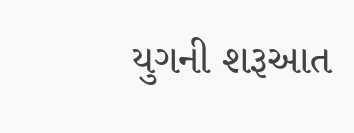યુગની શરૂઆત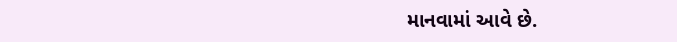માનવામાં આવે છે.